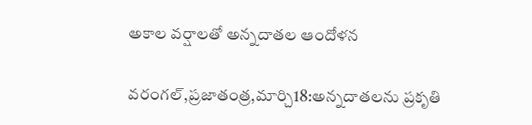అకాల వర్షాలతో అన్నదాతల ఆందోళన

వరంగల్,ప్రజాతంత్ర,మార్చి18:అన్నదాతలను ప్రకృతి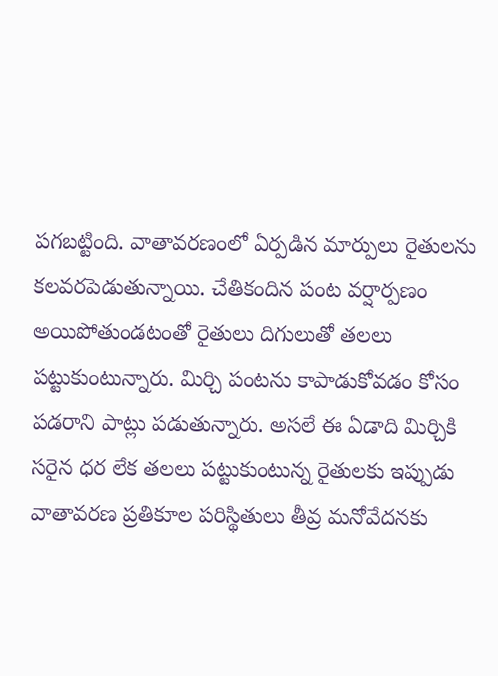పగబట్టింది. వాతావరణంలో ఏర్పడిన మార్పులు రైతులను కలవరపెడుతున్నాయి. చేతికందిన పంట వర్షార్పణం అయిపోతుండటంతో రైతులు దిగులుతో తలలు పట్టుకుంటున్నారు. మిర్చి పంటను కాపాడుకోవడం కోసం పడరాని పాట్లు పడుతున్నారు. అసలే ఈ ఏడాది మిర్చికి సరైన ధర లేక తలలు పట్టుకుంటున్న రైతులకు ఇప్పుడు వాతావరణ ప్రతికూల పరిస్థితులు తీవ్ర మనోవేదనకు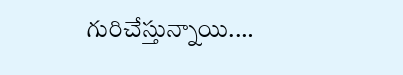గురిచేస్తున్నాయి.…